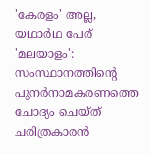'കേരളം' അല്ല, യഥാർഥ പേര് 'മലയാളം': സംസ്ഥാനത്തിൻ്റെ പുനർനാമകരണത്തെ ചോദ്യം ചെയ്ത് ചരിത്രകാരൻ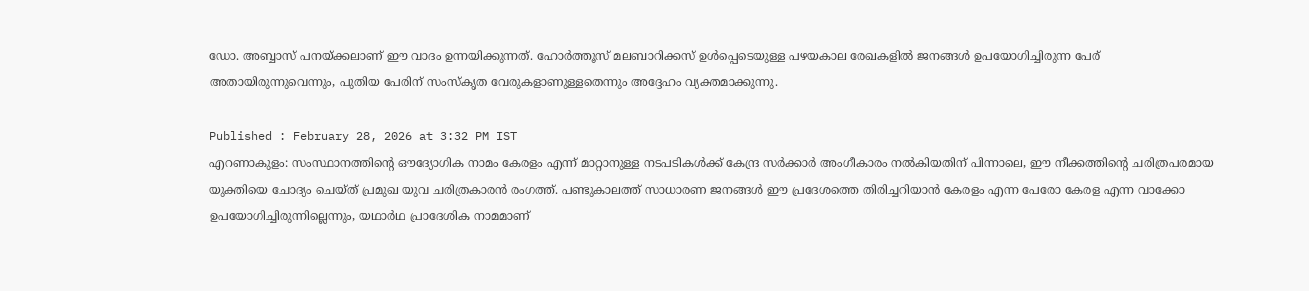ഡോ. അബ്ബാസ് പനയ്ക്കലാണ് ഈ വാദം ഉന്നയിക്കുന്നത്. ഹോർത്തൂസ് മലബാറിക്കസ് ഉൾപ്പെടെയുള്ള പഴയകാല രേഖകളിൽ ജനങ്ങൾ ഉപയോഗിച്ചിരുന്ന പേര് അതായിരുന്നുവെന്നും, പുതിയ പേരിന് സംസ്കൃത വേരുകളാണുള്ളതെന്നും അദ്ദേഹം വ്യക്തമാക്കുന്നു.

Published : February 28, 2026 at 3:32 PM IST
എറണാകുളം: സംസ്ഥാനത്തിൻ്റെ ഔദ്യോഗിക നാമം കേരളം എന്ന് മാറ്റാനുള്ള നടപടികൾക്ക് കേന്ദ്ര സർക്കാർ അംഗീകാരം നൽകിയതിന് പിന്നാലെ, ഈ നീക്കത്തിൻ്റെ ചരിത്രപരമായ യുക്തിയെ ചോദ്യം ചെയ്ത് പ്രമുഖ യുവ ചരിത്രകാരൻ രംഗത്ത്. പണ്ടുകാലത്ത് സാധാരണ ജനങ്ങൾ ഈ പ്രദേശത്തെ തിരിച്ചറിയാൻ കേരളം എന്ന പേരോ കേരള എന്ന വാക്കോ ഉപയോഗിച്ചിരുന്നില്ലെന്നും, യഥാർഥ പ്രാദേശിക നാമമാണ്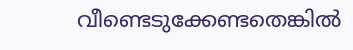വീണ്ടെടുക്കേണ്ടതെങ്കിൽ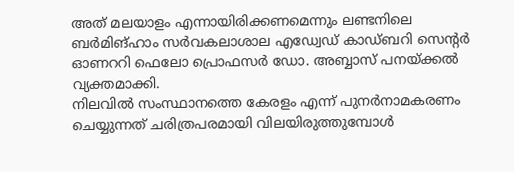അത് മലയാളം എന്നായിരിക്കണമെന്നും ലണ്ടനിലെ ബർമിങ്ഹാം സർവകലാശാല എഡ്വേഡ് കാഡ്ബറി സെൻ്റർ ഓണററി ഫെലോ പ്രൊഫസർ ഡോ. അബ്ബാസ് പനയ്ക്കൽ വ്യക്തമാക്കി.
നിലവിൽ സംസ്ഥാനത്തെ കേരളം എന്ന് പുനർനാമകരണം ചെയ്യുന്നത് ചരിത്രപരമായി വിലയിരുത്തുമ്പോൾ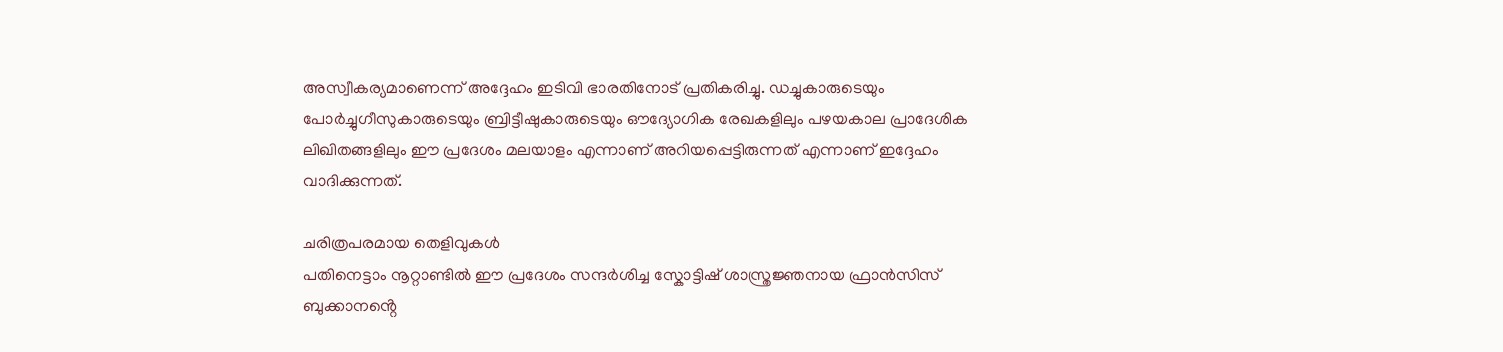അസ്വീകര്യമാണെന്ന് അദ്ദേഹം ഇടിവി ഭാരതിനോട് പ്രതികരിച്ചു. ഡച്ചുകാരുടെയും പോർച്ചുഗീസുകാരുടെയും ബ്രിട്ടീഷുകാരുടെയും ഔദ്യോഗിക രേഖകളിലും പഴയകാല പ്രാദേശിക ലിഖിതങ്ങളിലും ഈ പ്രദേശം മലയാളം എന്നാണ് അറിയപ്പെട്ടിരുന്നത് എന്നാണ് ഇദ്ദേഹം വാദിക്കുന്നത്.

ചരിത്രപരമായ തെളിവുകൾ
പതിനെട്ടാം നൂറ്റാണ്ടിൽ ഈ പ്രദേശം സന്ദർശിച്ച സ്കോട്ടിഷ് ശാസ്ത്രജ്ഞനായ ഫ്രാൻസിസ് ബുക്കാനൻ്റെ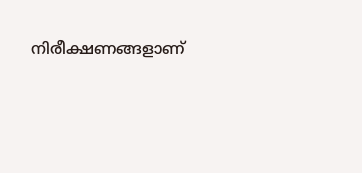നിരീക്ഷണങ്ങളാണ്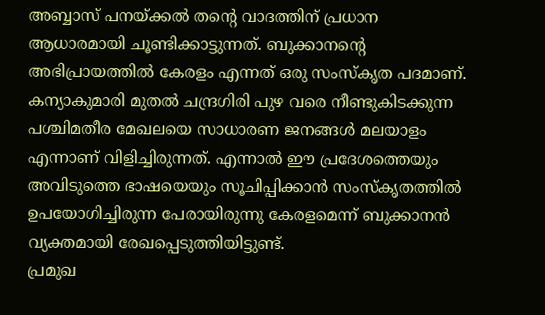അബ്ബാസ് പനയ്ക്കൽ തൻ്റെ വാദത്തിന് പ്രധാന ആധാരമായി ചൂണ്ടിക്കാട്ടുന്നത്. ബുക്കാനൻ്റെ അഭിപ്രായത്തിൽ കേരളം എന്നത് ഒരു സംസ്കൃത പദമാണ്. കന്യാകുമാരി മുതൽ ചന്ദ്രഗിരി പുഴ വരെ നീണ്ടുകിടക്കുന്ന പശ്ചിമതീര മേഖലയെ സാധാരണ ജനങ്ങൾ മലയാളം എന്നാണ് വിളിച്ചിരുന്നത്. എന്നാൽ ഈ പ്രദേശത്തെയും അവിടുത്തെ ഭാഷയെയും സൂചിപ്പിക്കാൻ സംസ്കൃതത്തിൽ ഉപയോഗിച്ചിരുന്ന പേരായിരുന്നു കേരളമെന്ന് ബുക്കാനൻ വ്യക്തമായി രേഖപ്പെടുത്തിയിട്ടുണ്ട്.
പ്രമുഖ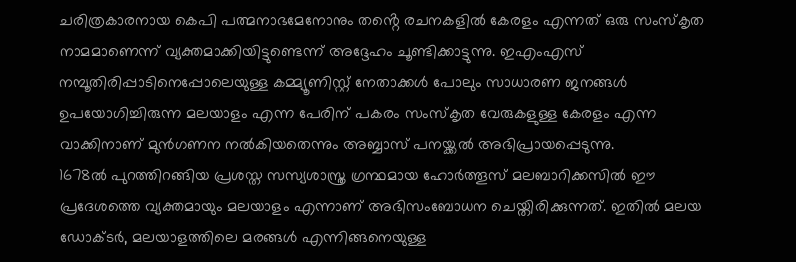ചരിത്രകാരനായ കെപി പത്മനാഭമേനോനും തൻ്റെ രചനകളിൽ കേരളം എന്നത് ഒരു സംസ്കൃത നാമമാണെന്ന് വ്യക്തമാക്കിയിട്ടുണ്ടെന്ന് അദ്ദേഹം ചൂണ്ടിക്കാട്ടുന്നു. ഇഎംഎസ് നമ്പൂതിരിപ്പാടിനെപ്പോലെയുള്ള കമ്മ്യൂണിസ്റ്റ് നേതാക്കൾ പോലും സാധാരണ ജനങ്ങൾ ഉപയോഗിച്ചിരുന്ന മലയാളം എന്ന പേരിന് പകരം സംസ്കൃത വേരുകളുള്ള കേരളം എന്ന വാക്കിനാണ് മുൻഗണന നൽകിയതെന്നും അബ്ബാസ് പനയ്ക്കൽ അഭിപ്രായപ്പെടുന്നു.
1678ൽ പുറത്തിറങ്ങിയ പ്രശസ്ത സസ്യശാസ്ത്ര ഗ്രന്ഥമായ ഹോർത്തൂസ് മലബാറിക്കസിൽ ഈ പ്രദേശത്തെ വ്യക്തമായും മലയാളം എന്നാണ് അഭിസംബോധന ചെയ്തിരിക്കുന്നത്. ഇതിൽ മലയ ഡോക്ടർ, മലയാളത്തിലെ മരങ്ങൾ എന്നിങ്ങനെയുള്ള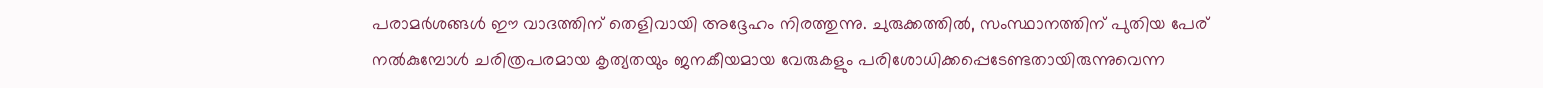പരാമർശങ്ങൾ ഈ വാദത്തിന് തെളിവായി അദ്ദേഹം നിരത്തുന്നു. ചുരുക്കത്തിൽ, സംസ്ഥാനത്തിന് പുതിയ പേര് നൽകുമ്പോൾ ചരിത്രപരമായ കൃത്യതയും ജനകീയമായ വേരുകളും പരിശോധിക്കപ്പെടേണ്ടതായിരുന്നുവെന്ന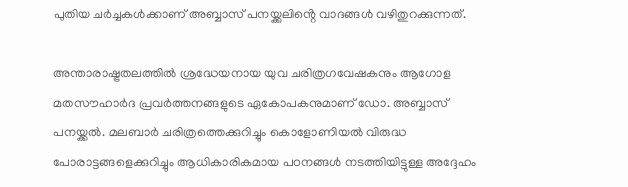പുതിയ ചർച്ചകൾക്കാണ് അബ്ബാസ് പനയ്ക്കലിൻ്റെ വാദങ്ങൾ വഴിതുറക്കുന്നത്.

അന്താരാഷ്ട്രതലത്തിൽ ശ്രദ്ധേയനായ യുവ ചരിത്രഗവേഷകനും ആഗോള മതസൗഹാർദ പ്രവർത്തനങ്ങളുടെ ഏകോപകനുമാണ് ഡോ. അബ്ബാസ് പനയ്ക്കൽ. മലബാർ ചരിത്രത്തെക്കുറിച്ചും കൊളോണിയൽ വിരുദ്ധ പോരാട്ടങ്ങളെക്കുറിച്ചും ആധികാരികമായ പഠനങ്ങൾ നടത്തിയിട്ടുള്ള അദ്ദേഹം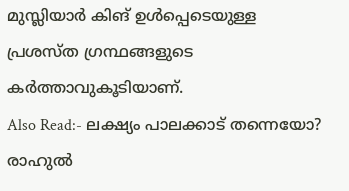മുസ്ലിയാർ കിങ് ഉൾപ്പെടെയുള്ള പ്രശസ്ത ഗ്രന്ഥങ്ങളുടെ കർത്താവുകൂടിയാണ്.
Also Read:- ലക്ഷ്യം പാലക്കാട് തന്നെയോ? രാഹുൽ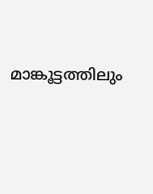മാങ്കൂട്ടത്തിലും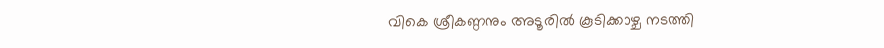വികെ ശ്രീകണ്ഠനും അടൂരിൽ കൂടിക്കാഴ്ച നടത്തി